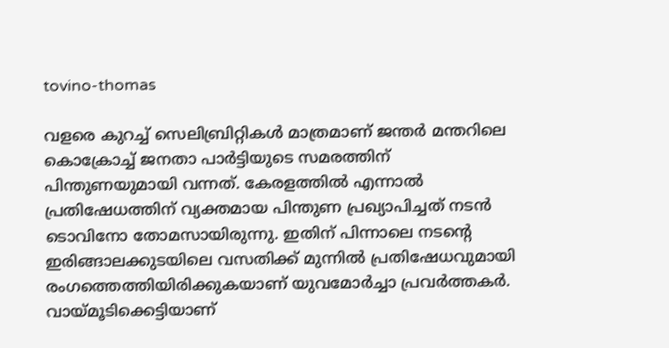tovino-thomas

വളരെ കുറച്ച് സെലിബ്രിറ്റികള്‍ മാത്രമാണ് ജന്തര്‍ മന്തറിലെ കൊക്രോച്ച് ജനതാ പാര്‍ട്ടിയുടെ സമരത്തിന് പിന്തുണയുമായി വന്നത്. കേരളത്തില്‍ എന്നാല്‍ പ്രതിഷേധത്തിന് വ്യക്തമായ പിന്തുണ പ്രഖ്യാപിച്ചത് നടന്‍ ടൊവിനോ തോമസായിരുന്നു. ഇതിന് പിന്നാലെ നടന്‍റെ ഇരിങ്ങാലക്കുടയിലെ വസതിക്ക് മുന്നില്‍ പ്രതിഷേധവുമായി രംഗത്തെത്തിയിരിക്കുകയാണ് യുവമോര്‍ച്ചാ പ്രവര്‍ത്തകര്‍. വായ്മൂടിക്കെട്ടിയാണ്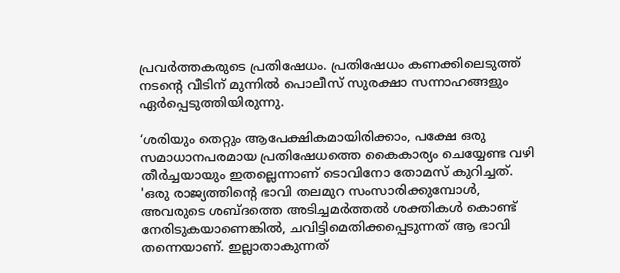പ്രവര്‍ത്തകരുടെ പ്രതിഷേധം. പ്രതിഷേധം കണക്കിലെടുത്ത് നടന്‍റെ വീടിന് മുന്നില്‍ പൊലീസ് സുരക്ഷാ സന്നാഹങ്ങളും ഏര്‍പ്പെടുത്തിയിരുന്നു.

‘ശരിയും തെറ്റും ആപേക്ഷികമായിരിക്കാം, പക്ഷേ ഒരു സമാധാനപരമായ പ്രതിഷേധത്തെ കൈകാര്യം ചെയ്യേണ്ട വഴി തീർച്ചയായും ഇതല്ലെന്നാണ് ടൊവിനോ തോമസ് കുറിച്ചത്. 'ഒരു രാജ്യത്തിന്റെ ഭാവി തലമുറ സംസാരിക്കുമ്പോൾ, അവരുടെ ശബ്ദത്തെ അടിച്ചമർത്തൽ ശക്തികൾ കൊണ്ട് നേരിടുകയാണെങ്കിൽ, ചവിട്ടിമെതിക്കപ്പെടുന്നത് ആ ഭാവി തന്നെയാണ്. ഇല്ലാതാകുന്നത്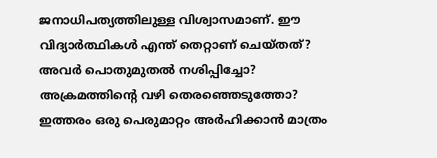ജനാധിപത്യത്തിലുള്ള വിശ്വാസമാണ്. ഈ വിദ്യാർത്ഥികൾ എന്ത് തെറ്റാണ് ചെയ്തത്? അവർ പൊതുമുതൽ നശിപ്പിച്ചോ? അക്രമത്തിന്റെ വഴി തെരഞ്ഞെടുത്തോ? ഇത്തരം ഒരു പെരുമാറ്റം അർഹിക്കാൻ മാത്രം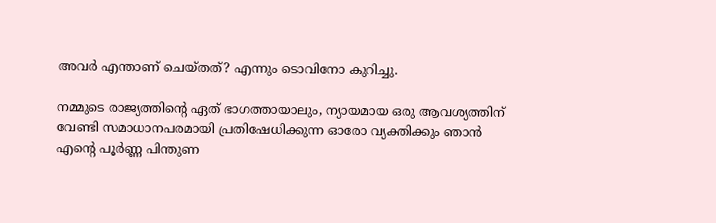അവർ എന്താണ് ചെയ്തത്? എന്നും ടൊവിനോ കുറിച്ചു.

നമ്മുടെ രാജ്യത്തിന്റെ ഏത് ഭാഗത്തായാലും, ന്യായമായ ഒരു ആവശ്യത്തിന് വേണ്ടി സമാധാനപരമായി പ്രതിഷേധിക്കുന്ന ഓരോ വ്യക്തിക്കും ഞാൻ എന്റെ പൂർണ്ണ പിന്തുണ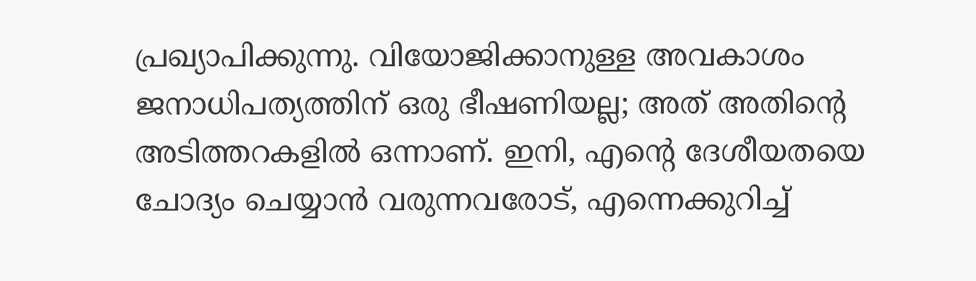പ്രഖ്യാപിക്കുന്നു. വിയോജിക്കാനുള്ള അവകാശം ജനാധിപത്യത്തിന് ഒരു ഭീഷണിയല്ല; അത് അതിന്റെ അടിത്തറകളിൽ ഒന്നാണ്. ഇനി, എന്റെ ദേശീയതയെ ചോദ്യം ചെയ്യാൻ വരുന്നവരോട്, എന്നെക്കുറിച്ച്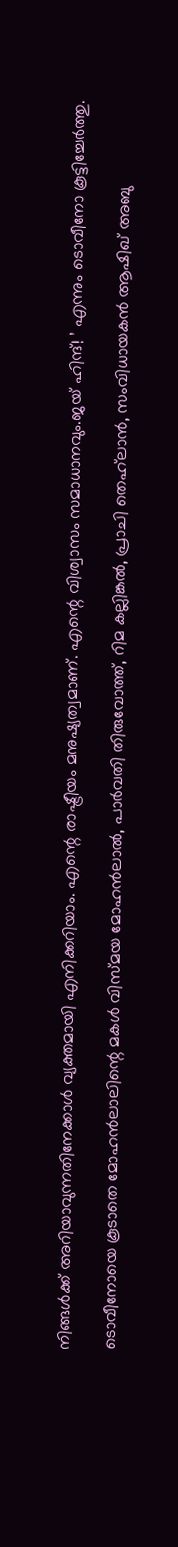നിങ്ങൾക്ക് അറിയാവുന്നതിനേക്കാൾ വ്യക്തമായി എനിക്കറിയാം. എന്റെ രാഷ്ട്രീയം മനുഷ്യത്വമാണ്. എന്റെ വിശ്വാസം സമാധാനവും.ജയ് ഹിന്ദ്! ’ എന്നും ടൊവീനോ കൂട്ടിച്ചേര്‍ത്തു.

ടൊവീനോയെ കൂടാതെ മോഹൻലാലിന്റെ മകൾ വിസ്മയ മോഹൻലാൽ, പാർവതി തിരുവോത്ത്, റിമ കല്ലിങ്കൽ, പ്രാചി തെഹ്‌ലാൻ, സംവിധായകൻ ആഷിഖ് അബു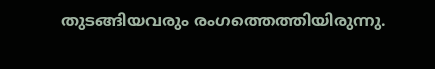തുടങ്ങിയവരും രംഗത്തെത്തിയിരുന്നു.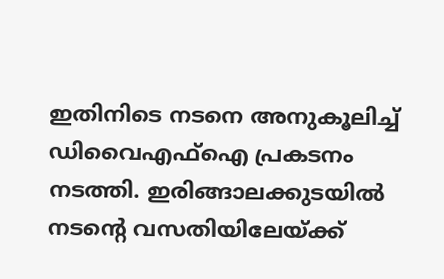ഇതിനിടെ നടനെ അനുകൂലിച്ച് ഡിവൈഎഫ്ഐ പ്രകടനം നടത്തി. ഇരിങ്ങാലക്കുടയിൽ നടന്‍റെ വസതിയിലേയ്ക്ക്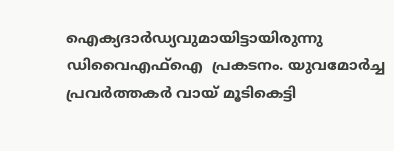ഐക്യദാർഡ്യവുമായിട്ടായിരുന്നു ഡിവൈഎഫ്ഐ  പ്രകടനം. യുവമോർച്ച പ്രവർത്തകർ വായ് മൂടികെട്ടി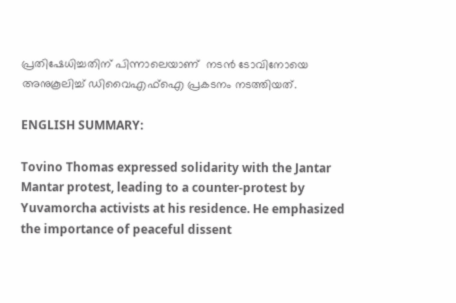പ്രതിഷേധിച്ചതിന് പിന്നാലെയാണ്  നടൻ ടോവിനോയെ അനുകൂലിച്ച് ഡിവൈഎഫ്ഐ പ്രകടനം നടത്തിയത്.

ENGLISH SUMMARY:

Tovino Thomas expressed solidarity with the Jantar Mantar protest, leading to a counter-protest by Yuvamorcha activists at his residence. He emphasized the importance of peaceful dissent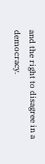and the right to disagree in a democracy.